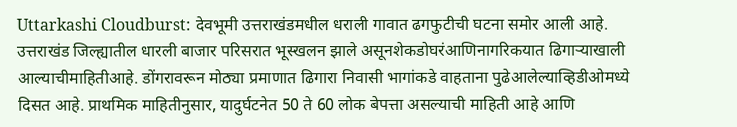Uttarkashi Cloudburst: देवभूमी उत्तराखंडमधील धराली गावात ढगफुटीची घटना समोर आली आहे. उत्तराखंड जिल्ह्यातील धारली बाजार परिसरात भूस्खलन झाले असूनशेकडोघरंआणिनागरिकयात ढिगाऱ्याखाली आल्याचीमाहितीआहे. डोंगरावरून मोठ्या प्रमाणात ढिगारा निवासी भागांकडे वाहताना पुढेआलेल्याव्हिडीओमध्ये दिसत आहे. प्राथमिक माहितीनुसार, यादुर्घटनेत 50 ते 60 लोक बेपत्ता असल्याची माहिती आहे आणि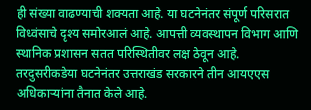ही संख्या वाढण्याची शक्यता आहे. या घटनेनंतर संपूर्ण परिसरात विध्वंसाचे दृश्य समोरआलं आहे. आपत्ती व्यवस्थापन विभाग आणि स्थानिक प्रशासन सतत परिस्थितीवर लक्ष ठेवून आहे.
तरदुसरीकडेया घटनेनंतर उत्तराखंड सरकारने तीन आयएएस अधिकाऱ्यांना तैनात केले आहे.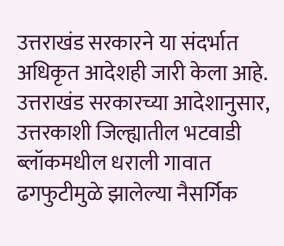उत्तराखंड सरकारने या संदर्भात अधिकृत आदेशही जारी केला आहे. उत्तराखंड सरकारच्या आदेशानुसार, उत्तरकाशी जिल्ह्यातील भटवाडी ब्लॉकमधील धराली गावात ढगफुटीमुळे झालेल्या नैसर्गिक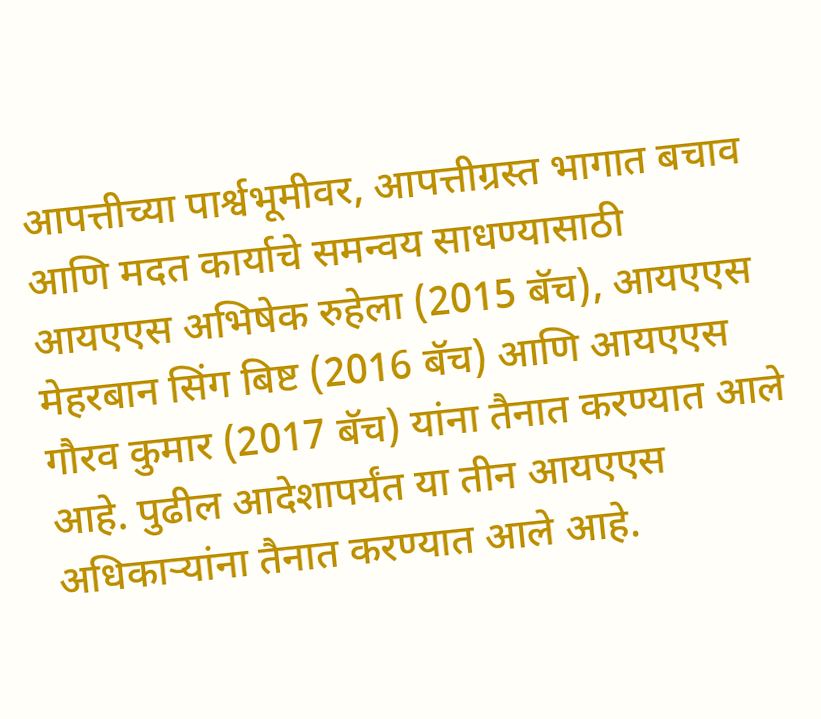आपत्तीच्या पार्श्वभूमीवर, आपत्तीग्रस्त भागात बचाव आणि मदत कार्याचे समन्वय साधण्यासाठी आयएएस अभिषेक रुहेला (2015 बॅच), आयएएस मेहरबान सिंग बिष्ट (2016 बॅच) आणि आयएएस गौरव कुमार (2017 बॅच) यांना तैनात करण्यात आले आहे. पुढील आदेशापर्यंत या तीन आयएएस अधिकाऱ्यांना तैनात करण्यात आले आहे.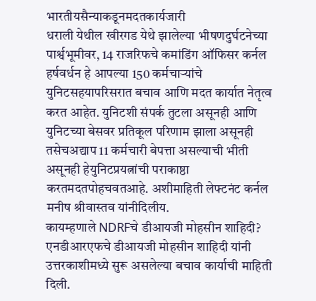भारतीयसैन्याकडूनमदतकार्यजारी
धराली येथील खीरगड येथे झालेल्या भीषणदुर्घटनेच्या पार्श्वभूमीवर, 14 राजरिफचे कमांडिंग ऑफिसर कर्नल हर्षवर्धन हे आपल्या 150 कर्मचाऱ्यांचे युनिटसहयापरिसरात बचाव आणि मदत कार्यात नेतृत्व करत आहेत. युनिटशी संपर्क तुटला असूनही आणि युनिटच्या बेसवर प्रतिकूल परिणाम झाला असूनही तसेचअद्याप 11 कर्मचारी बेपत्ता असल्याची भीती असूनही हेयुनिटप्रयत्नांची पराकाष्ठा करतमदतपोहचवतआहे. अशीमाहिती लेफ्टनंट कर्नल मनीष श्रीवास्तव यांनीदिलीय.
कायम्हणाले NDRFचे डीआयजी मोहसीन शाहिदी?
एनडीआरएफचे डीआयजी मोहसीन शाहिदी यांनी उत्तरकाशीमध्ये सुरू असलेल्या बचाव कार्याची माहिती दिली.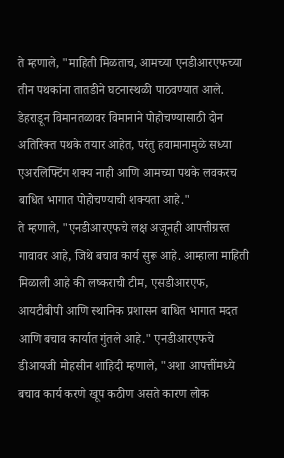ते म्हणाले, "माहिती मिळताच, आमच्या एनडीआरएफच्या तीन पथकांना तातडीने घटनास्थळी पाठवण्यात आले. डेहराडून विमानतळावर विमानाने पोहोचण्यासाठी दोन अतिरिक्त पथके तयार आहेत, परंतु हवामानामुळे सध्या एअरलिफ्टिंग शक्य नाही आणि आमच्या पथके लवकरच बाधित भागात पोहोचण्याची शक्यता आहे."
ते म्हणाले, "एनडीआरएफचे लक्ष अजूनही आपत्तीग्रस्त गावावर आहे, जिथे बचाव कार्य सुरू आहे. आम्हाला माहिती मिळाली आहे की लष्कराची टीम, एसडीआरएफ, आयटीबीपी आणि स्थानिक प्रशासन बाधित भागात मदत आणि बचाव कार्यात गुंतले आहे." एनडीआरएफचे डीआयजी मोहसीन शाहिदी म्हणाले, "अशा आपत्तींमध्ये बचाव कार्य करणे खूप कठीण असते कारण लोक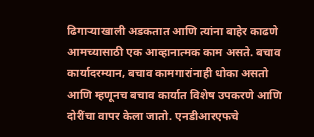ढिगाऱ्याखाली अडकतात आणि त्यांना बाहेर काढणे आमच्यासाठी एक आव्हानात्मक काम असते. बचाव कार्यादरम्यान, बचाव कामगारांनाही धोका असतो आणि म्हणूनच बचाव कार्यात विशेष उपकरणे आणि दोरींचा वापर केला जातो. एनडीआरएफचे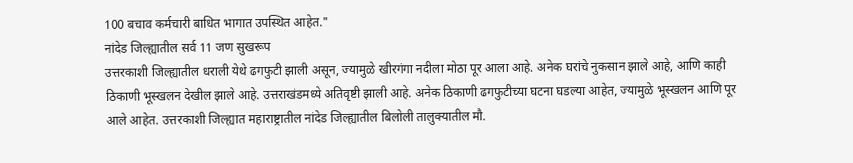100 बचाव कर्मचारी बाधित भागात उपस्थित आहेत."
नांदेड जिल्ह्यातील सर्व 11 जण सुखरूप
उत्तरकाशी जिल्ह्यातील धराली येथे ढगफुटी झाली असून, ज्यामुळे खीरगंगा नदीला मोठा पूर आला आहे. अनेक घरांचे नुकसान झाले आहे, आणि काही ठिकाणी भूस्खलन देखील झाले आहे. उत्तराखंडमध्ये अतिवृष्टी झाली आहे. अनेक ठिकाणी ढगफुटीच्या घटना घडल्या आहेत, ज्यामुळे भूस्खलन आणि पूर आले आहेत. उत्तरकाशी जिल्ह्यात महाराष्ट्रातील नांदेड जिल्ह्यातील बिलोली तालुक्यातील मौ.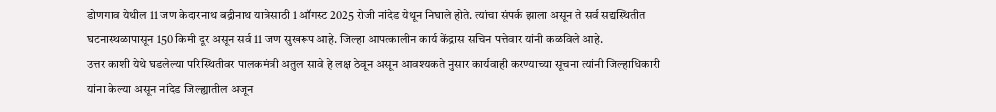डोणगाव येथील 11 जण केदारनाथ बद्रीनाथ यात्रेसाठी 1 ऑगस्ट 2025 रोजी नांदेड येथून निघाले होते. त्यांचा संपर्क झाला असून ते सर्व सद्यस्थितीत घटनास्थळापासून 150 किमी दूर असून सर्व 11 जण सुखरूप आहे. जिल्हा आपत्कालीन कार्य केंद्रास सचिन पत्तेवार यांनी कळविले आहे.
उत्तर काशी येथे घडलेल्या परिस्थितीवर पालकमंत्री अतुल सावे हे लक्ष ठेवून असून आवश्यकते नुसार कार्यवाही करण्याच्या सूचना त्यांनी जिल्हाधिकारी यांना केल्या असून नांदेड जिल्ह्यातील अजून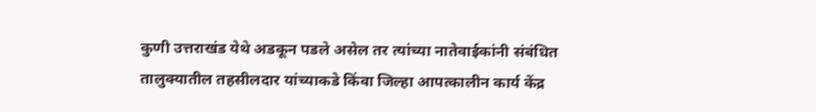कुणी उत्तराखंड येथे अडकून पडले असेल तर त्यांच्या नातेवाईकांनी संबंधित तालुक्यातील तहसीलदार यांच्याकडे किंवा जिल्हा आपत्कालीन कार्य केंद्र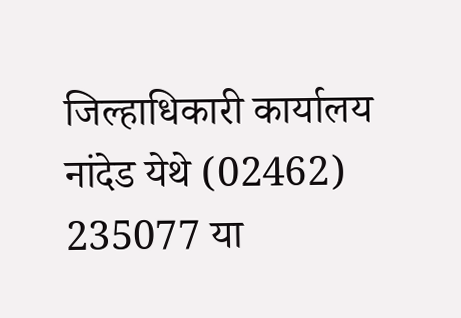जिल्हाधिकारी कार्यालय नांदेड येथे (02462) 235077 या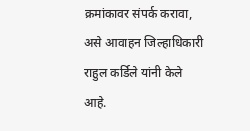क्रमांकावर संपर्क करावा, असे आवाहन जिल्हाधिकारी राहुल कर्डिले यांनी केले आहे.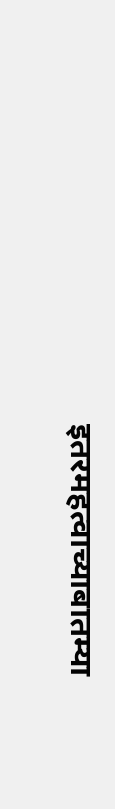इतरमहत्वाच्याबातम्या